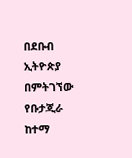በደቡብ ኢትዮጵያ በምትገኘው የቡታጂራ ከተማ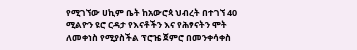የሚገኘው ሀኪም ቤት ከአውሮጳ ህብረት በተገኘ 40 ሚልዮን ዩሮ ርዳታ የእናቶችን እና የሕፃናትን ሞት ለመቀነስ የሚያስችል ፕሮዤ ጀምሮ በመንቀሳቀስ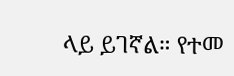ላይ ይገኛል። የተመ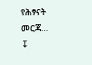የሕፃናት መርጃ…
↧